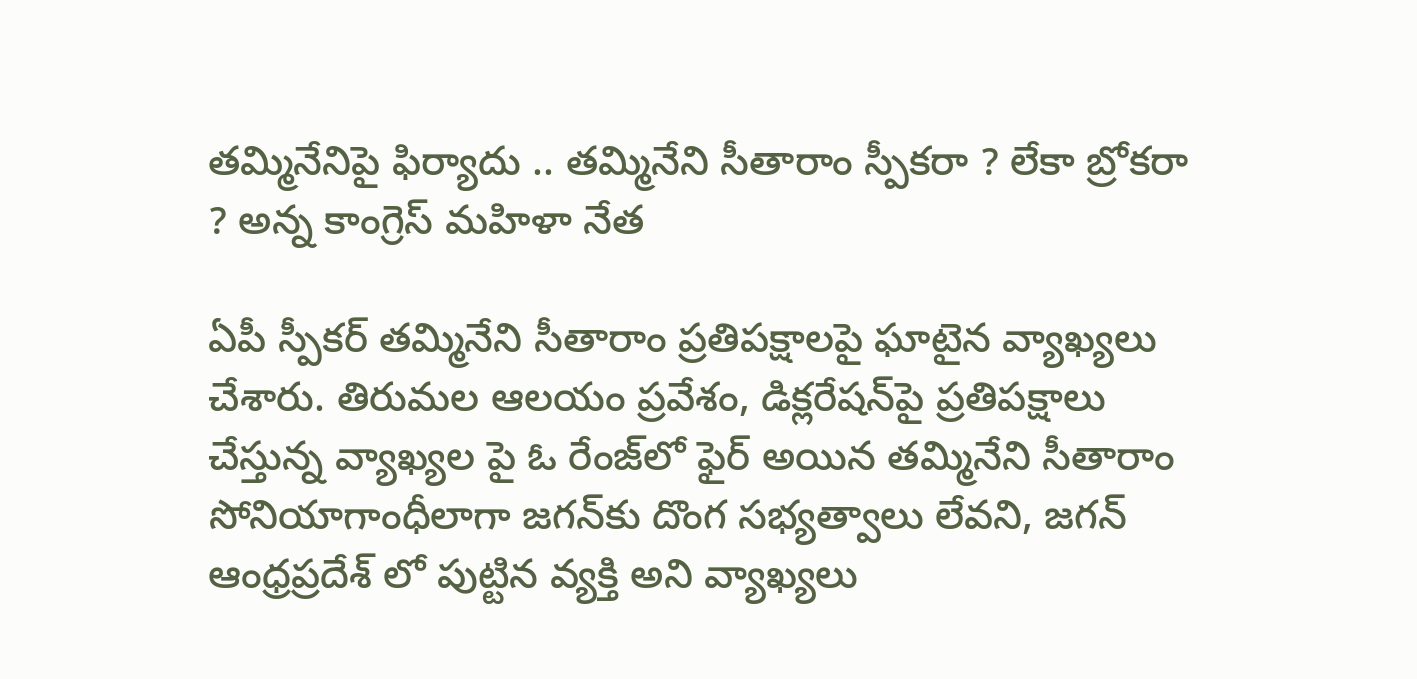తమ్మినేనిపై ఫిర్యాదు .. తమ్మినేని సీతారాం స్పీకరా ? లేకా బ్రోకరా ? అన్న కాంగ్రెస్ మహిళా నేత

ఏపీ స్పీకర్ తమ్మినేని సీతారాం ప్రతిపక్షాలపై ఘాటైన వ్యాఖ్యలు చేశారు. తిరుమల ఆలయం ప్రవేశం, డిక్లరేషన్‌పై ప్రతిపక్షాలు చేస్తున్న వ్యాఖ్యల పై ఓ రేంజ్‌లో ఫైర్ అయిన తమ్మినేని సీతారాం సోనియాగాంధీలాగా జగన్‌కు దొంగ సభ్యత్వాలు లేవని, జగన్ ఆంధ్రప్రదేశ్ లో పుట్టిన వ్యక్తి అని వ్యాఖ్యలు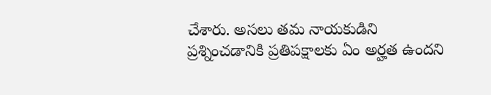చేశారు. అసలు తమ నాయకుడిని ప్రశ్నించడానికి ప్రతిపక్షాలకు ఏం అర్హత ఉందని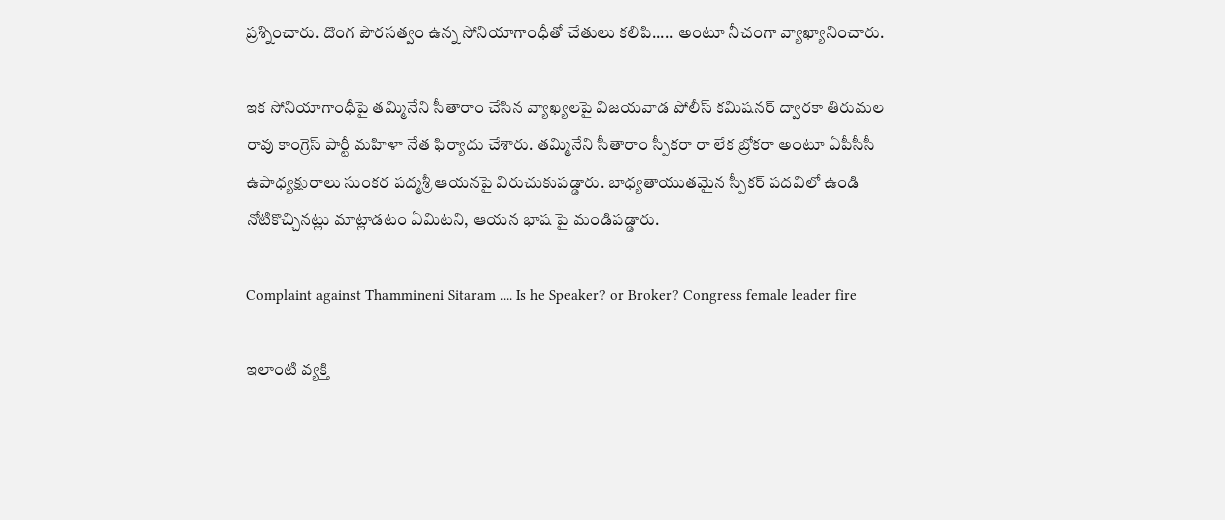ప్రశ్నించారు. దొంగ పౌరసత్వం ఉన్న సోనియాగాంధీతో చేతులు కలిపి..... అంటూ నీచంగా వ్యాఖ్యానించారు.

ఇక సోనియాగాంధీపై తమ్మినేని సీతారాం చేసిన వ్యాఖ్యలపై విజయవాడ పోలీస్ కమిషనర్ ద్వారకా తిరుమల రావు కాంగ్రెస్ పార్టీ మహిళా నేత ఫిర్యాదు చేశారు. తమ్మినేని సీతారాం స్పీకరా రా లేక బ్రోకరా అంటూ ఏపీసీసీ ఉపాధ్యక్షురాలు సుంకర పద్మశ్రీ ఆయనపై విరుచుకుపడ్డారు. బాధ్యతాయుతమైన స్పీకర్ పదవిలో ఉండి నోటికొచ్చినట్లు మాట్లాడటం ఏమిటని, ఆయన భాష పై మండిపడ్డారు.

Complaint against Thammineni Sitaram .... Is he Speaker? or Broker? Congress female leader fire

ఇలాంటి వ్యక్తి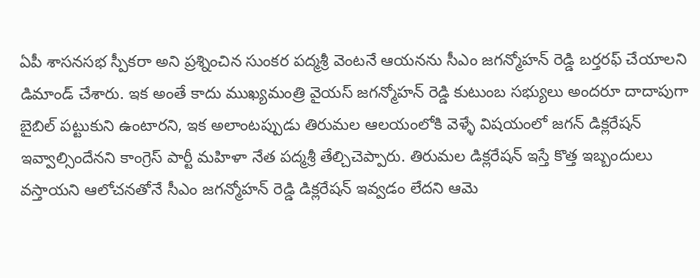ఏపీ శాసనసభ స్పీకరా అని ప్రశ్నించిన సుంకర పద్మశ్రీ వెంటనే ఆయనను సీఎం జగన్మోహన్ రెడ్డి బర్తరఫ్ చేయాలని డిమాండ్ చేశారు. ఇక అంతే కాదు ముఖ్యమంత్రి వైయస్ జగన్మోహన్ రెడ్డి కుటుంబ సభ్యులు అందరూ దాదాపుగా బైబిల్ పట్టుకుని ఉంటారని, ఇక అలాంటప్పుడు తిరుమల ఆలయంలోకి వెళ్ళే విషయంలో జగన్ డిక్లరేషన్ ఇవ్వాల్సిందేనని కాంగ్రెస్ పార్టీ మహిళా నేత పద్మశ్రీ తేల్చిచెప్పారు. తిరుమల డిక్లరేషన్ ఇస్తే కొత్త ఇబ్బందులు వస్తాయని ఆలోచనతోనే సీఎం జగన్మోహన్ రెడ్డి డిక్లరేషన్ ఇవ్వడం లేదని ఆమె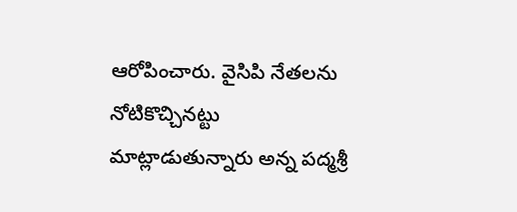ఆరోపించారు. వైసిపి నేతలను నోటికొచ్చినట్టు మాట్లాడుతున్నారు అన్న పద్మశ్రీ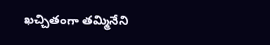ఖచ్చితంగా తమ్మినేని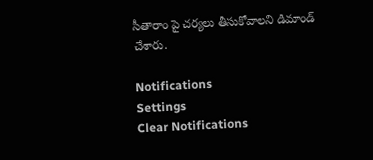సీతారాం పై చర్యలు తీసుకోవాలని డిమాండ్ చేశారు.

Notifications
Settings
Clear Notifications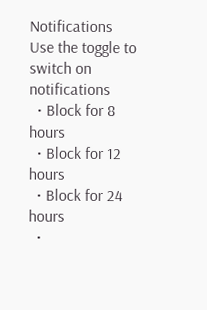Notifications
Use the toggle to switch on notifications
  • Block for 8 hours
  • Block for 12 hours
  • Block for 24 hours
  •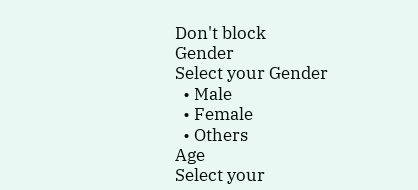Don't block
Gender
Select your Gender
  • Male
  • Female
  • Others
Age
Select your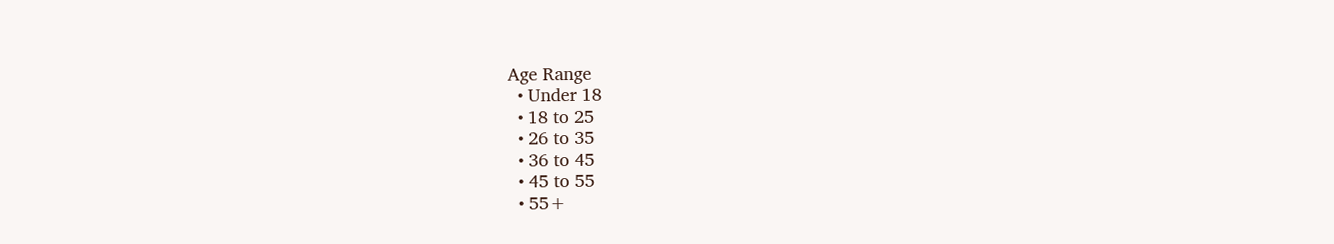Age Range
  • Under 18
  • 18 to 25
  • 26 to 35
  • 36 to 45
  • 45 to 55
  • 55+